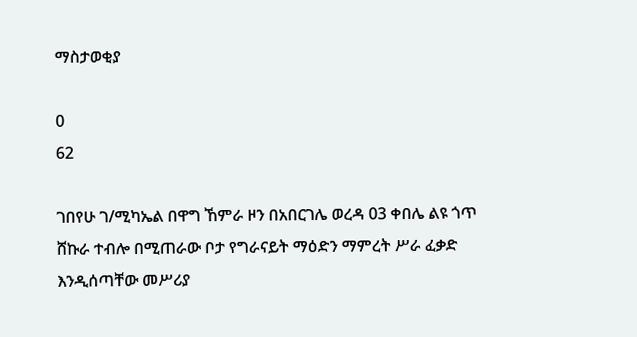ማስታወቂያ

0
62

ገበየሁ ገ/ሚካኤል በዋግ ኸምራ ዞን በአበርገሌ ወረዳ 03 ቀበሌ ልዩ ጎጥ ሸኩራ ተብሎ በሚጠራው ቦታ የግራናይት ማዕድን ማምረት ሥራ ፈቃድ እንዲሰጣቸው መሥሪያ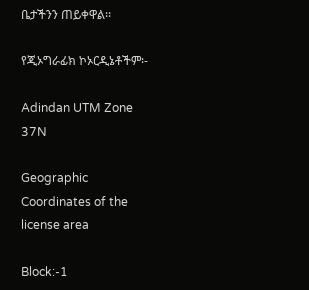ቤታችንን ጠይቀዋል፡፡

የጂኦግራፊክ ኮኦርዲኔቶችም፡-

Adindan UTM Zone 37N

Geographic Coordinates of the license area

Block:-1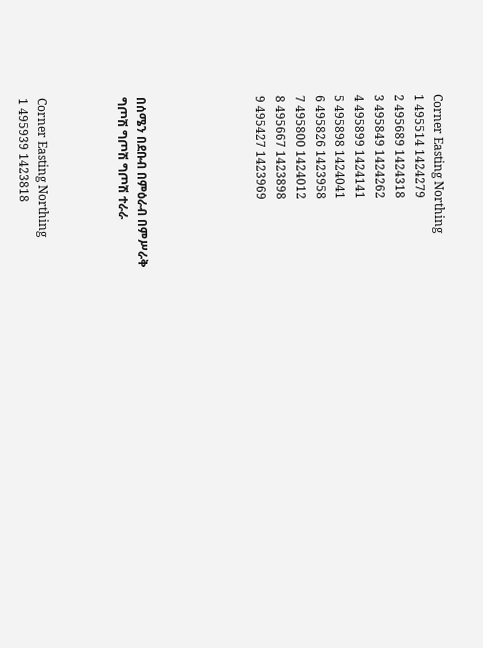Corner Easting Northing
1 495514 1424279
2 495689 1424318
3 495849 1424262
4 495899 1424141
5 495898 1424041
6 495826 1423958
7 495800 1424012
8 495667 1423898
9 495427 1423969





በሰሜን በደቡብ በምዕራብ በምሥራቅ
ግጦሽ ግጦሽ ግጦሽ ተራራ



Corner Easting Northing
1 495939 1423818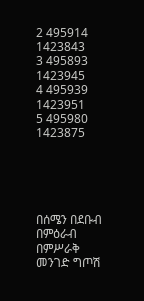2 495914 1423843
3 495893 1423945
4 495939 1423951
5 495980 1423875





በሰሜን በደቡብ በምዕራብ በምሥራቅ
መንገድ ግጦሽ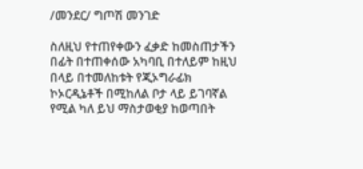/መንደር/ ግጦሽ መንገድ

ስለዚህ የተጠየቀውን ፈቃድ ከመስጠታችን በፊት በተጠቀሰው አካባቢ በተለይም ከዚህ በላይ በተመለከቱት የጂኦግራፊክ ኮኦርዲኔቶች በሚከለል ቦታ ላይ ይገባኛል የሚል ካለ ይህ ማስታወቂያ ከወጣበት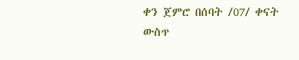ቀን ጀምሮ በሰባት /07/ ቀናት ውስጥ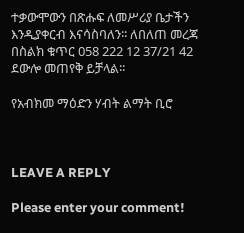ተቃውሞውን በጽሑፍ ለመሥሪያ ቤታችን እንዲያቀርብ እናሳስባለን፡፡ ለበለጠ መረጃ በስልክ ቁጥር 058 222 12 37/21 42 ደውሎ መጠየቅ ይቻላል፡፡

የአብክመ ማዕድን ሃብት ልማት ቢሮ



LEAVE A REPLY

Please enter your comment!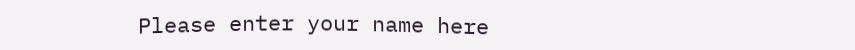Please enter your name here